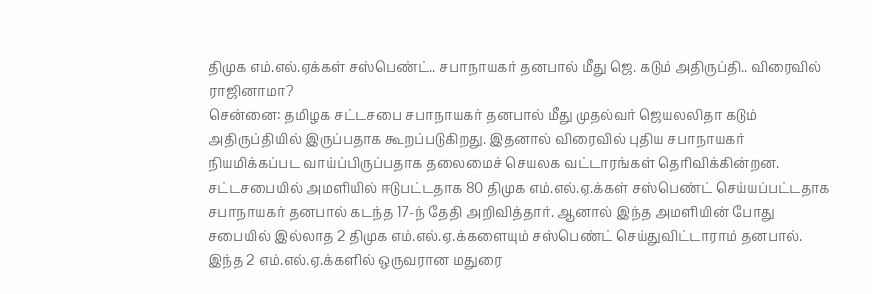திமுக எம்.எல்.ஏக்கள் சஸ்பெண்ட்.. சபாநாயகர் தனபால் மீது ஜெ. கடும் அதிருப்தி.. விரைவில் ராஜினாமா?
சென்னை: தமிழக சட்டசபை சபாநாயகர் தனபால் மீது முதல்வர் ஜெயலலிதா கடும் அதிருப்தியில் இருப்பதாக கூறப்படுகிறது. இதனால் விரைவில் புதிய சபாநாயகர் நியமிக்கப்பட வாய்ப்பிருப்பதாக தலைமைச் செயலக வட்டாரங்கள் தெரிவிக்கின்றன.
சட்டசபையில் அமளியில் ஈடுபட்டதாக 80 திமுக எம்.எல்.ஏ.க்கள் சஸ்பெண்ட் செய்யப்பட்டதாக சபாநாயகர் தனபால் கடந்த 17-ந் தேதி அறிவித்தார். ஆனால் இந்த அமளியின் போது சபையில் இல்லாத 2 திமுக எம்.எல்.ஏ.க்களையும் சஸ்பெண்ட் செய்துவிட்டாராம் தனபால்.
இந்த 2 எம்.எல்.ஏ.க்களில் ஒருவரான மதுரை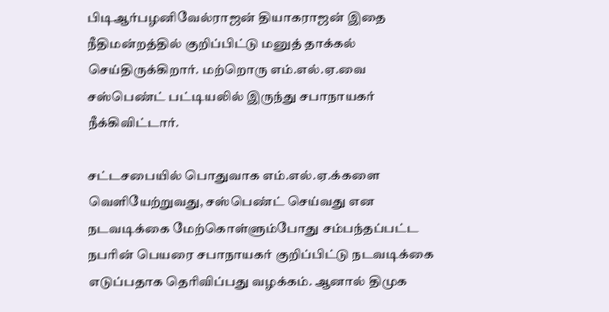பிடிஆர்பழனிவேல்ராஜன் தியாகராஜன் இதை நீதிமன்றத்தில் குறிப்பிட்டு மனுத் தாக்கல் செய்திருக்கிறார். மற்றொரு எம்.எல்.ஏ.வை சஸ்பெண்ட் பட்டியலில் இருந்து சபாநாயகர் நீக்கிவிட்டார்.

சட்டசபையில் பொதுவாக எம்.எல்.ஏ.க்களை வெளியேற்றுவது, சஸ்பெண்ட் செய்வது என நடவடிக்கை மேற்கொள்ளும்போது சம்பந்தப்பட்ட நபரின் பெயரை சபாநாயகர் குறிப்பிட்டு நடவடிக்கை எடுப்பதாக தெரிவிப்பது வழக்கம். ஆனால் திமுக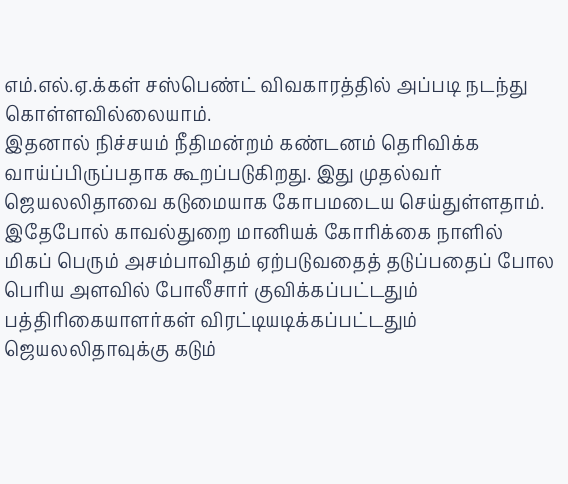எம்.எல்.ஏ.க்கள் சஸ்பெண்ட் விவகாரத்தில் அப்படி நடந்து கொள்ளவில்லையாம்.
இதனால் நிச்சயம் நீதிமன்றம் கண்டனம் தெரிவிக்க வாய்ப்பிருப்பதாக கூறப்படுகிறது. இது முதல்வர் ஜெயலலிதாவை கடுமையாக கோபமடைய செய்துள்ளதாம். இதேபோல் காவல்துறை மானியக் கோரிக்கை நாளில் மிகப் பெரும் அசம்பாவிதம் ஏற்படுவதைத் தடுப்பதைப் போல பெரிய அளவில் போலீசார் குவிக்கப்பட்டதும் பத்திரிகையாளர்கள் விரட்டியடிக்கப்பட்டதும் ஜெயலலிதாவுக்கு கடும்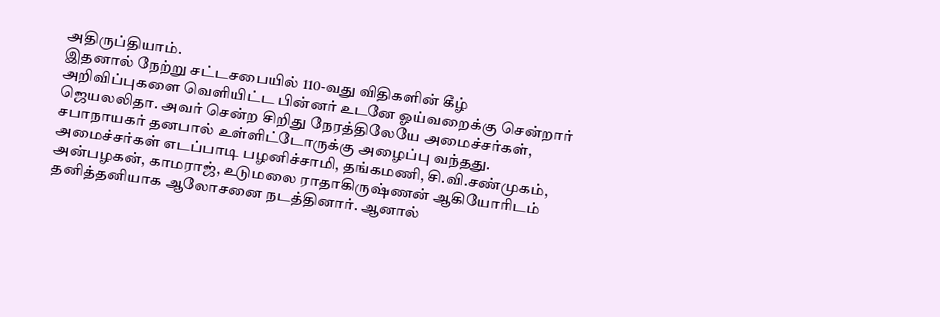அதிருப்தியாம்.
இதனால் நேற்று சட்டசபையில் 110-வது விதிகளின் கீழ் அறிவிப்புகளை வெளியிட்ட பின்னர் உடனே ஓய்வறைக்கு சென்றார் ஜெயலலிதா. அவர் சென்ற சிறிது நேரத்திலேயே அமைச்சர்கள், சபாநாயகர் தனபால் உள்ளிட்டோருக்கு அழைப்பு வந்தது.
அமைச்சர்கள் எடப்பாடி பழனிச்சாமி, தங்கமணி, சி.வி.சண்முகம், அன்பழகன், காமராஜ், உடுமலை ராதாகிருஷ்ணன் ஆகியோரிடம் தனித்தனியாக ஆலோசனை நடத்தினார். ஆனால்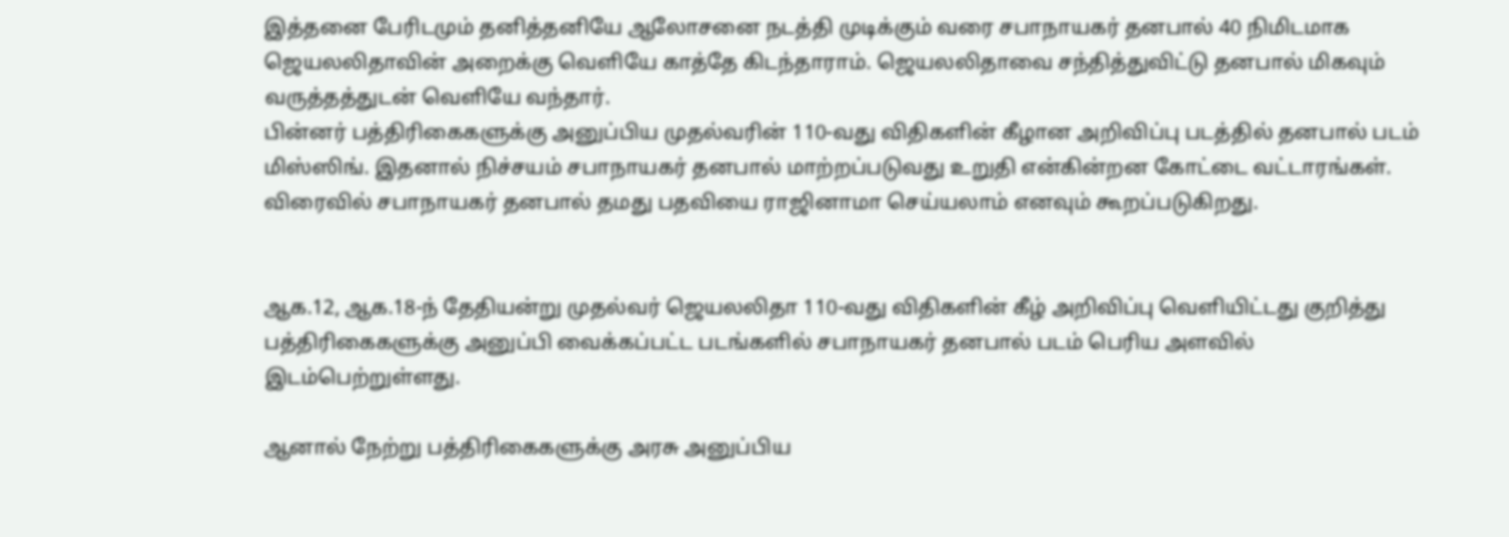இத்தனை பேரிடமும் தனித்தனியே ஆலோசனை நடத்தி முடிக்கும் வரை சபாநாயகர் தனபால் 40 நிமிடமாக ஜெயலலிதாவின் அறைக்கு வெளியே காத்தே கிடந்தாராம். ஜெயலலிதாவை சந்தித்துவிட்டு தனபால் மிகவும் வருத்தத்துடன் வெளியே வந்தார்.
பின்னர் பத்திரிகைகளுக்கு அனுப்பிய முதல்வரின் 110-வது விதிகளின் கீழான அறிவிப்பு படத்தில் தனபால் படம் மிஸ்ஸிங். இதனால் நிச்சயம் சபாநாயகர் தனபால் மாற்றப்படுவது உறுதி என்கின்றன கோட்டை வட்டாரங்கள். விரைவில் சபாநாயகர் தனபால் தமது பதவியை ராஜினாமா செய்யலாம் எனவும் கூறப்படுகிறது.


ஆக.12, ஆக.18-ந் தேதியன்று முதல்வர் ஜெயலலிதா 110-வது விதிகளின் கீழ் அறிவிப்பு வெளியிட்டது குறித்து பத்திரிகைகளுக்கு அனுப்பி வைக்கப்பட்ட படங்களில் சபாநாயகர் தனபால் படம் பெரிய அளவில் இடம்பெற்றுள்ளது.

ஆனால் நேற்று பத்திரிகைகளுக்கு அரசு அனுப்பிய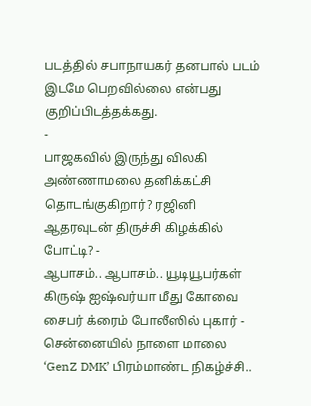படத்தில் சபாநாயகர் தனபால் படம் இடமே பெறவில்லை என்பது குறிப்பிடத்தக்கது.
-
பாஜகவில் இருந்து விலகி அண்ணாமலை தனிக்கட்சி தொடங்குகிறார்? ரஜினி ஆதரவுடன் திருச்சி கிழக்கில் போட்டி? -
ஆபாசம்.. ஆபாசம்.. யூடியூபர்கள் கிருஷ் ஐஷ்வர்யா மீது கோவை சைபர் க்ரைம் போலீஸில் புகார் -
சென்னையில் நாளை மாலை ‘GenZ DMK’ பிரம்மாண்ட நிகழ்ச்சி..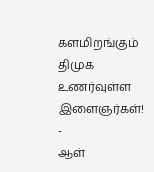களமிறங்கும் திமுக உணர்வுள்ள இளைஞர்கள்! -
ஆள்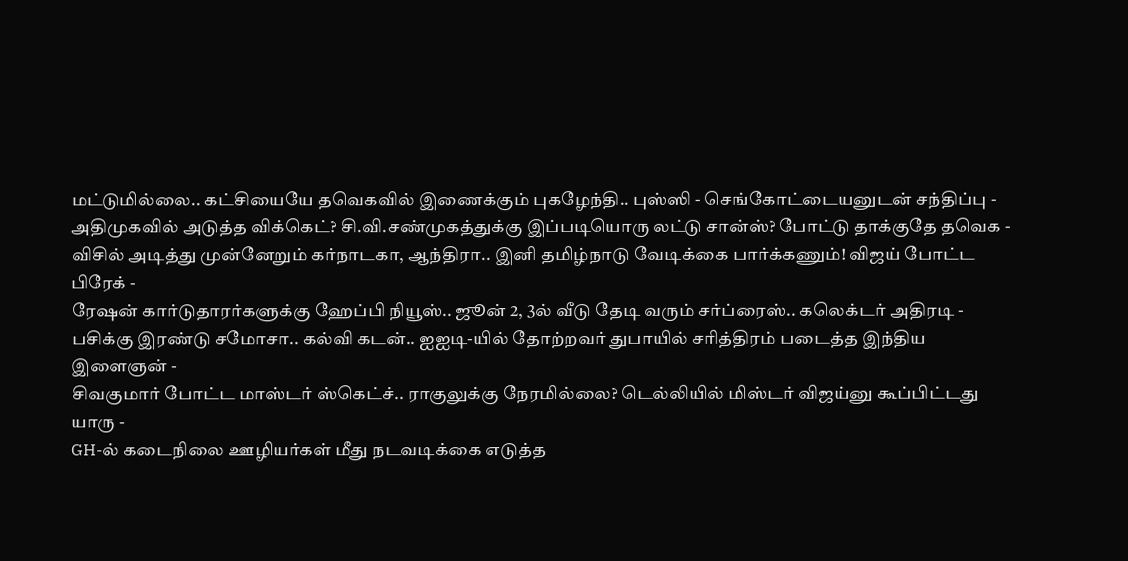மட்டுமில்லை.. கட்சியையே தவெகவில் இணைக்கும் புகழேந்தி.. புஸ்ஸி - செங்கோட்டையனுடன் சந்திப்பு -
அதிமுகவில் அடுத்த விக்கெட்? சி.வி.சண்முகத்துக்கு இப்படியொரு லட்டு சான்ஸ்? போட்டு தாக்குதே தவெக -
விசில் அடித்து முன்னேறும் கர்நாடகா, ஆந்திரா.. இனி தமிழ்நாடு வேடிக்கை பார்க்கணும்! விஜய் போட்ட பிரேக் -
ரேஷன் கார்டுதாரர்களுக்கு ஹேப்பி நியூஸ்.. ஜூன் 2, 3ல் வீடு தேடி வரும் சர்ப்ரைஸ்.. கலெக்டர் அதிரடி -
பசிக்கு இரண்டு சமோசா.. கல்வி கடன்.. ஐஐடி-யில் தோற்றவர் துபாயில் சரித்திரம் படைத்த இந்திய இளைஞன் -
சிவகுமார் போட்ட மாஸ்டர் ஸ்கெட்ச்.. ராகுலுக்கு நேரமில்லை? டெல்லியில் மிஸ்டர் விஜய்னு கூப்பிட்டது யாரு -
GH-ல் கடைநிலை ஊழியர்கள் மீது நடவடிக்கை எடுத்த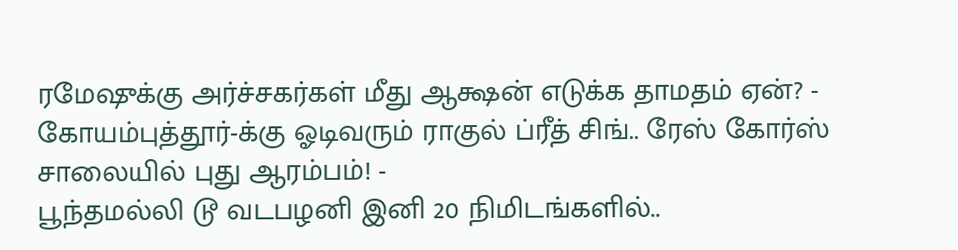ரமேஷுக்கு அர்ச்சகர்கள் மீது ஆக்ஷன் எடுக்க தாமதம் ஏன்? -
கோயம்புத்தூர்-க்கு ஓடிவரும் ராகுல் ப்ரீத் சிங்.. ரேஸ் கோர்ஸ் சாலையில் புது ஆரம்பம்! -
பூந்தமல்லி டூ வடபழனி இனி 20 நிமிடங்களில்..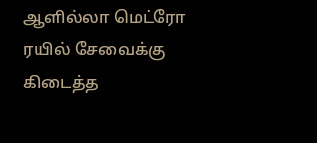ஆளில்லா மெட்ரோ ரயில் சேவைக்கு கிடைத்த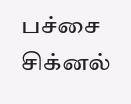பச்சை சிக்னல்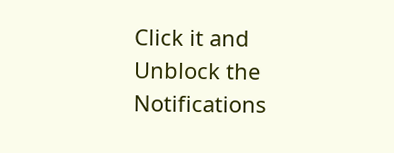Click it and Unblock the Notifications